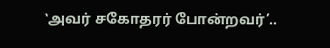‛அவர் சகோதரர் போன்றவர்’..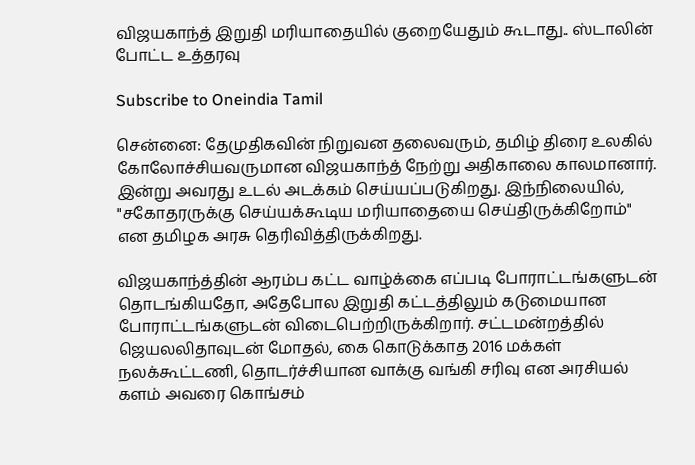விஜயகாந்த் இறுதி மரியாதையில் குறையேதும் கூடாது.. ஸ்டாலின் போட்ட உத்தரவு

Subscribe to Oneindia Tamil

சென்னை: தேமுதிகவின் நிறுவன தலைவரும், தமிழ் திரை உலகில் கோலோச்சியவருமான விஜயகாந்த் நேற்று அதிகாலை காலமானார். இன்று அவரது உடல் அடக்கம் செய்யப்படுகிறது. இந்நிலையில், "சகோதரருக்கு செய்யக்கூடிய மரியாதையை செய்திருக்கிறோம்" என தமிழக அரசு தெரிவித்திருக்கிறது.

விஜயகாந்த்தின் ஆரம்ப கட்ட வாழ்க்கை எப்படி போராட்டங்களுடன் தொடங்கியதோ, அதேபோல இறுதி கட்டத்திலும் கடுமையான போராட்டங்களுடன் விடைபெற்றிருக்கிறார். சட்டமன்றத்தில் ஜெயலலிதாவுடன் மோதல், கை கொடுக்காத 2016 மக்கள் நலக்கூட்டணி, தொடர்ச்சியான வாக்கு வங்கி சரிவு என அரசியல் களம் அவரை கொங்சம்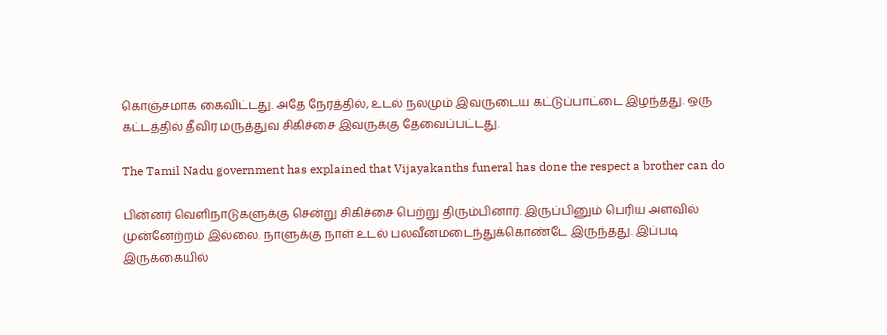கொஞ்சமாக கைவிட்டது. அதே நேரத்தில், உடல் நலமும் இவருடைய கட்டுப்பாட்டை இழந்தது. ஒரு கட்டத்தில் தீவிர மருத்துவ சிகிச்சை இவருக்கு தேவைப்பட்டது.

The Tamil Nadu government has explained that Vijayakanths funeral has done the respect a brother can do

பின்னர் வெளிநாடுகளுக்கு சென்று சிகிச்சை பெற்று திரும்பினார். இருப்பினும் பெரிய அளவில் முன்னேற்றம் இல்லை. நாளுக்கு நாள் உடல் பலவீனமடைந்துக்கொண்டே இருந்தது. இப்படி இருக்கையில்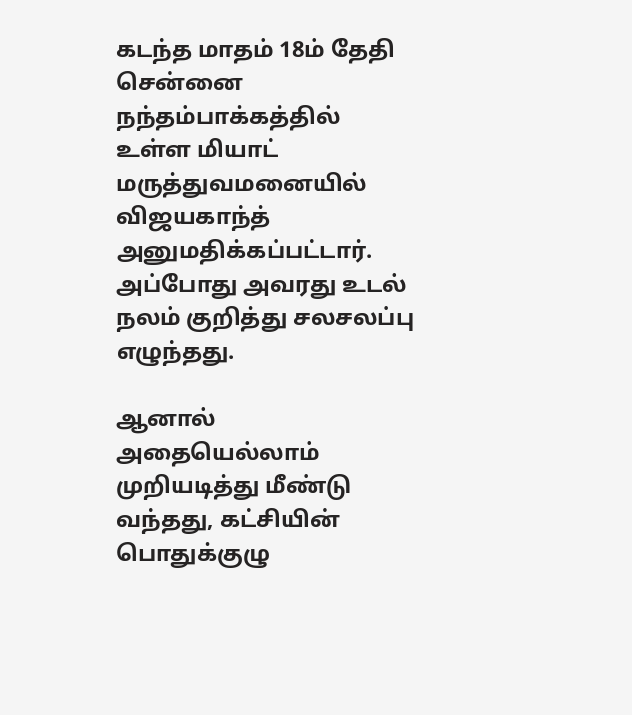கடந்த மாதம் 18ம் தேதி சென்னை நந்தம்பாக்கத்தில் உள்ள மியாட் மருத்துவமனையில் விஜயகாந்த் அனுமதிக்கப்பட்டார். அப்போது அவரது உடல் நலம் குறித்து சலசலப்பு எழுந்தது.

ஆனால் அதையெல்லாம் முறியடித்து மீண்டு வந்தது, கட்சியின் பொதுக்குழு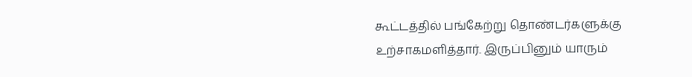கூட்டத்தில் பங்கேற்று தொண்டர்களுக்கு உற்சாகமளித்தார். இருப்பினும் யாரும்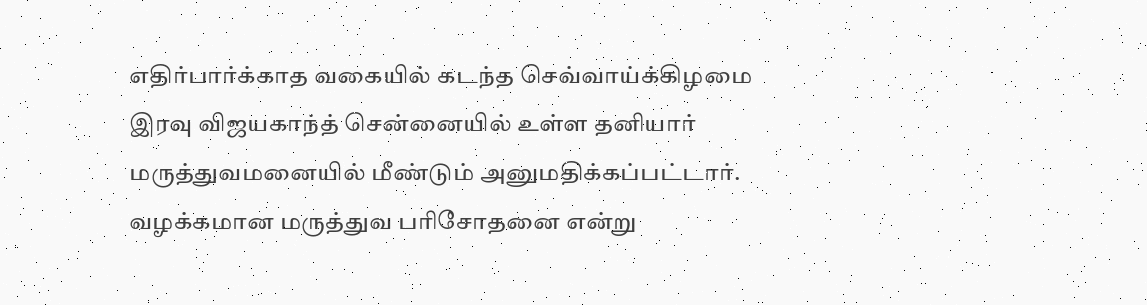எதிர்பார்க்காத வகையில் கடந்த செவ்வாய்க்கிழமை இரவு விஜயகாந்த் சென்னையில் உள்ள தனியார் மருத்துவமனையில் மீண்டும் அனுமதிக்கப்பட்டார். வழக்கமான மருத்துவ பரிசோதனை என்று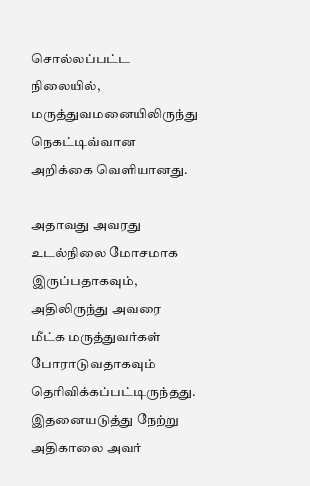சொல்லப்பட்ட நிலையில், மருத்துவமனையிலிருந்து நெகட்டிவ்வான அறிக்கை வெளியானது.

அதாவது அவரது உடல்நிலை மோசமாக இருப்பதாகவும், அதிலிருந்து அவரை மீட்க மருத்துவர்கள் போராடுவதாகவும் தெரிவிக்கப்பட்டிருந்தது. இதனையடுத்து நேற்று அதிகாலை அவர்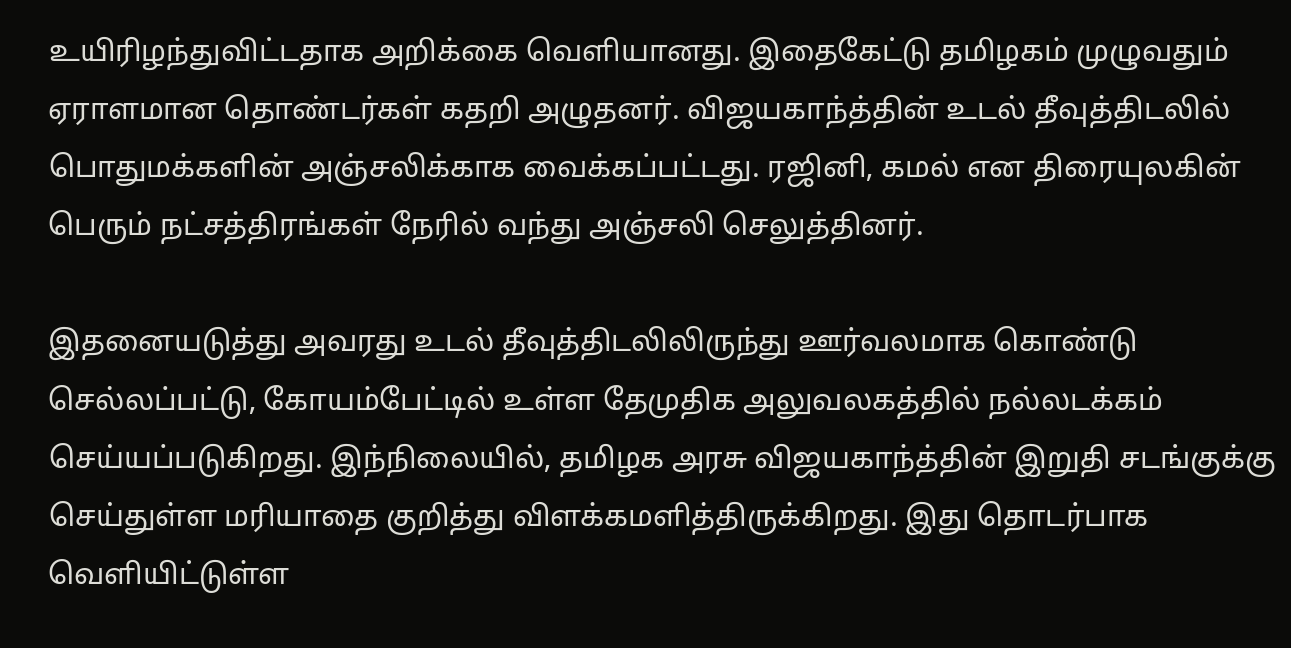உயிரிழந்துவிட்டதாக அறிக்கை வெளியானது. இதைகேட்டு தமிழகம் முழுவதும் ஏராளமான தொண்டர்கள் கதறி அழுதனர். விஜயகாந்த்தின் உடல் தீவுத்திடலில் பொதுமக்களின் அஞ்சலிக்காக வைக்கப்பட்டது. ரஜினி, கமல் என திரையுலகின் பெரும் நட்சத்திரங்கள் நேரில் வந்து அஞ்சலி செலுத்தினர்.

இதனையடுத்து அவரது உடல் தீவுத்திடலிலிருந்து ஊர்வலமாக கொண்டு செல்லப்பட்டு, கோயம்பேட்டில் உள்ள தேமுதிக அலுவலகத்தில் நல்லடக்கம் செய்யப்படுகிறது. இந்நிலையில், தமிழக அரசு விஜயகாந்த்தின் இறுதி சடங்குக்கு செய்துள்ள மரியாதை குறித்து விளக்கமளித்திருக்கிறது. இது தொடர்பாக வெளியிட்டுள்ள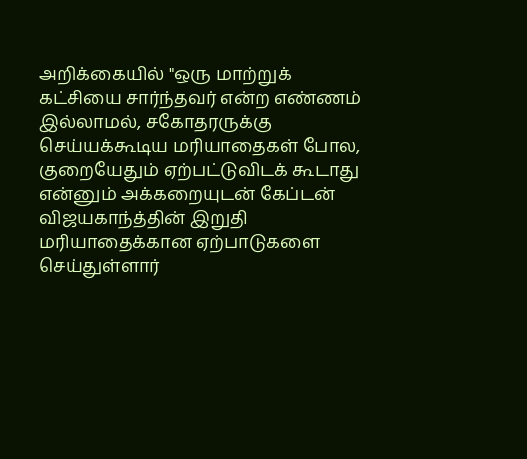அறிக்கையில் "ஒரு மாற்றுக் கட்சியை சார்ந்தவர் என்ற எண்ணம் இல்லாமல், சகோதரருக்கு செய்யக்கூடிய மரியாதைகள் போல, குறையேதும் ஏற்பட்டுவிடக் கூடாது என்னும் அக்கறையுடன் கேப்டன் விஜயகாந்த்தின் இறுதி மரியாதைக்கான ஏற்பாடுகளை செய்துள்ளார்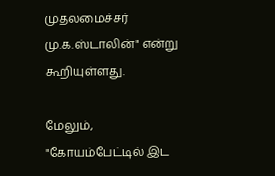முதலமைச்சர் மு.க.ஸ்டாலின்" என்று கூறியுள்ளது.

மேலும், "கோயம்பேட்டில் இட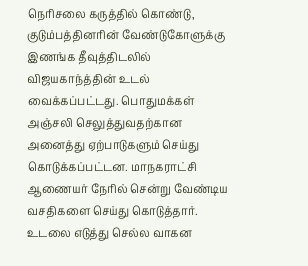நெரிசலை கருத்தில் கொண்டு, குடும்பத்தினரின் வேண்டுகோளுக்கு இணங்க தீவுத்திடலில் விஜயகாந்த்தின் உடல் வைக்கப்பட்டது. பொதுமக்கள் அஞ்சலி செலுத்துவதற்கான அனைத்து ஏற்பாடுகளும் செய்து கொடுக்கப்பட்டன. மாநகராட்சி ஆணையர் நேரில் சென்று வேண்டிய வசதிகளை செய்து கொடுத்தார். உடலை எடுத்து செல்ல வாகன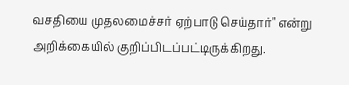வசதியை முதலமைச்சர் ஏற்பாடு செய்தார்" என்று அறிக்கையில் குறிப்பிடப்பட்டிருக்கிறது.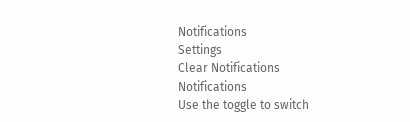Notifications
Settings
Clear Notifications
Notifications
Use the toggle to switch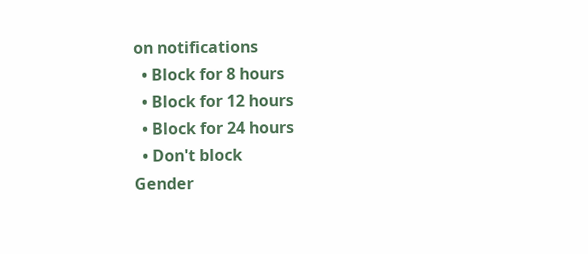on notifications
  • Block for 8 hours
  • Block for 12 hours
  • Block for 24 hours
  • Don't block
Gender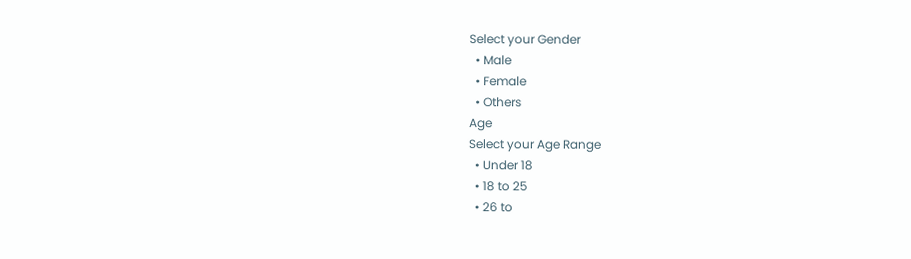Select your Gender
  • Male
  • Female
  • Others
Age
Select your Age Range
  • Under 18
  • 18 to 25
  • 26 to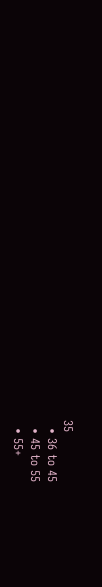35
  • 36 to 45
  • 45 to 55
  • 55+